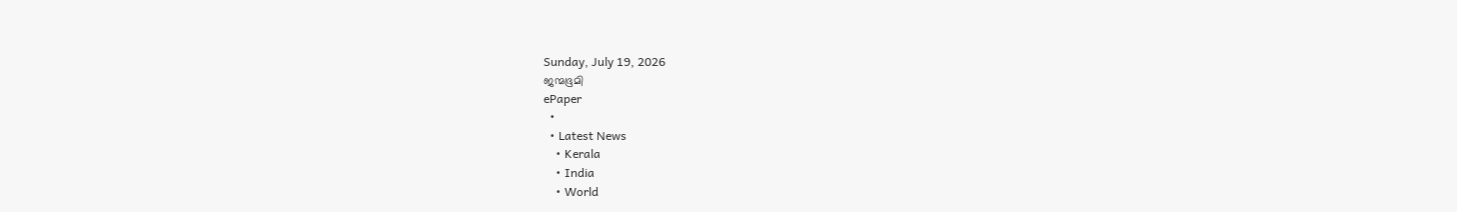Sunday, July 19, 2026
ജന്മഭൂമി
ePaper
  •
  • Latest News
    • Kerala
    • India
    • World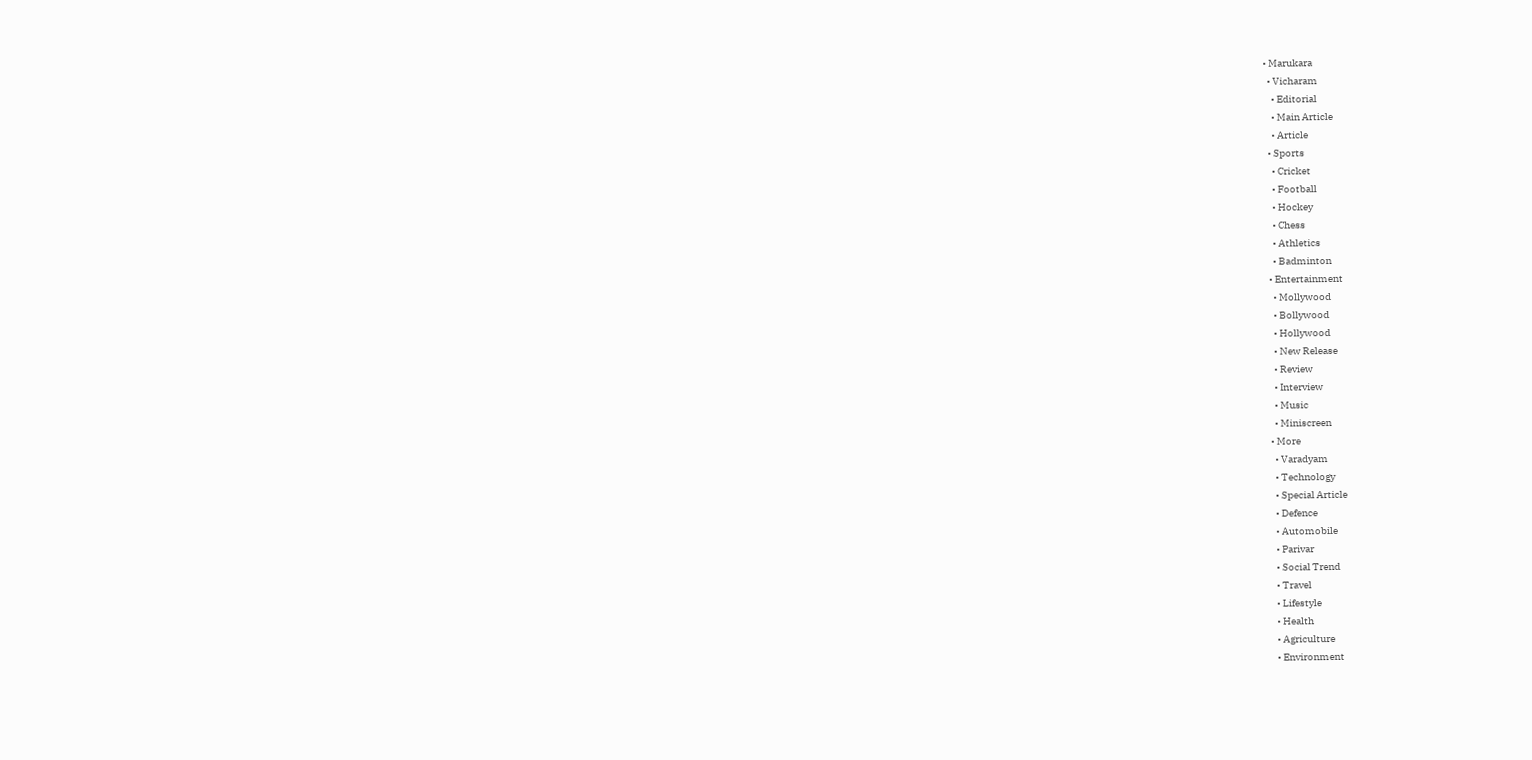• Marukara
  • Vicharam
    • Editorial
    • Main Article
    • Article
  • Sports
    • Cricket
    • Football
    • Hockey
    • Chess
    • Athletics
    • Badminton
  • Entertainment
    • Mollywood
    • Bollywood
    • Hollywood
    • New Release
    • Review
    • Interview
    • Music
    • Miniscreen
  • More
    • Varadyam
    • Technology
    • Special Article
    • Defence
    • Automobile
    • Parivar
    • Social Trend
    • Travel
    • Lifestyle
    • Health
    • Agriculture
    • Environment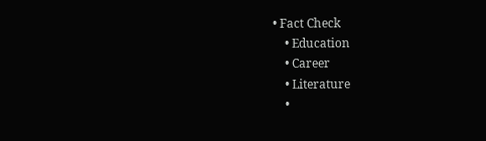• Fact Check
    • Education
    • Career
    • Literature
    •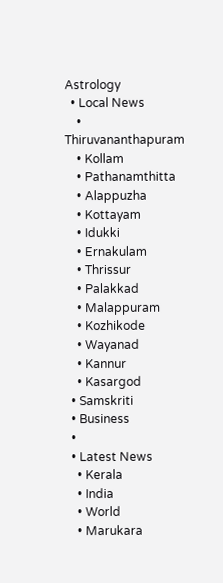Astrology
  • Local News
    • Thiruvananthapuram
    • Kollam
    • Pathanamthitta
    • Alappuzha
    • Kottayam
    • Idukki
    • Ernakulam
    • Thrissur
    • Palakkad
    • Malappuram
    • Kozhikode
    • Wayanad
    • Kannur
    • Kasargod
  • Samskriti
  • Business
  •
  • Latest News
    • Kerala
    • India
    • World
    • Marukara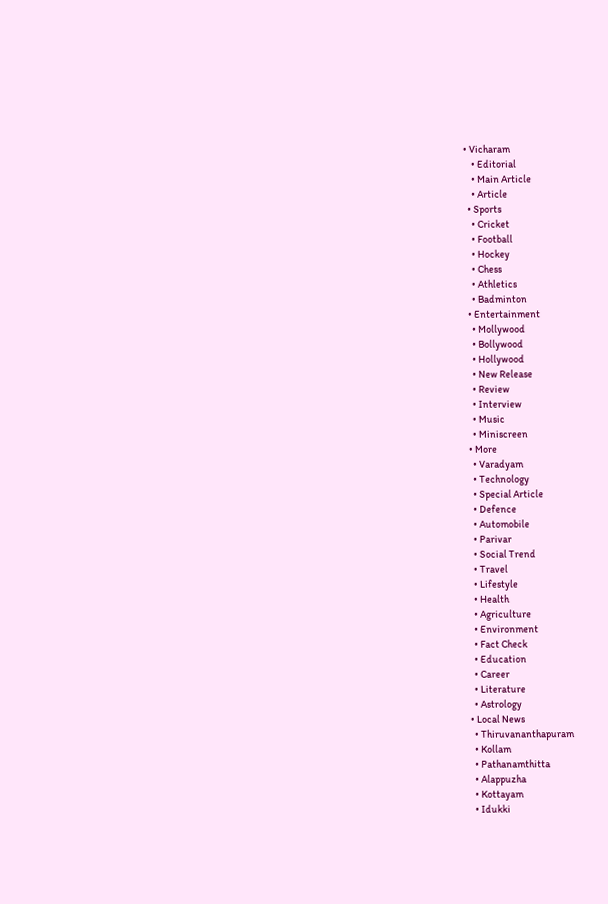• Vicharam
    • Editorial
    • Main Article
    • Article
  • Sports
    • Cricket
    • Football
    • Hockey
    • Chess
    • Athletics
    • Badminton
  • Entertainment
    • Mollywood
    • Bollywood
    • Hollywood
    • New Release
    • Review
    • Interview
    • Music
    • Miniscreen
  • More
    • Varadyam
    • Technology
    • Special Article
    • Defence
    • Automobile
    • Parivar
    • Social Trend
    • Travel
    • Lifestyle
    • Health
    • Agriculture
    • Environment
    • Fact Check
    • Education
    • Career
    • Literature
    • Astrology
  • Local News
    • Thiruvananthapuram
    • Kollam
    • Pathanamthitta
    • Alappuzha
    • Kottayam
    • Idukki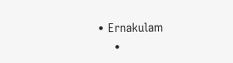• Ernakulam
    •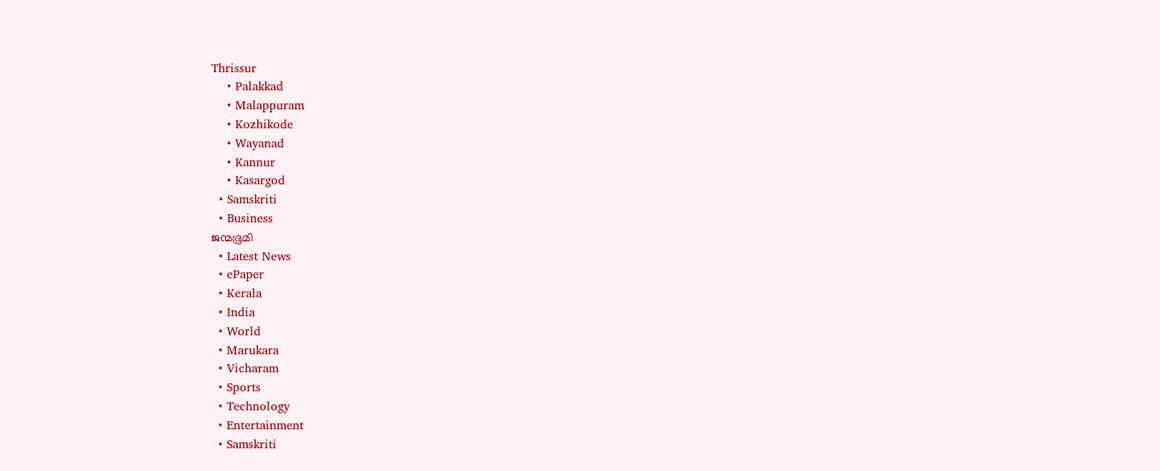Thrissur
    • Palakkad
    • Malappuram
    • Kozhikode
    • Wayanad
    • Kannur
    • Kasargod
  • Samskriti
  • Business
ജന്മഭൂമി
  • Latest News
  • ePaper
  • Kerala
  • India
  • World
  • Marukara
  • Vicharam
  • Sports
  • Technology
  • Entertainment
  • Samskriti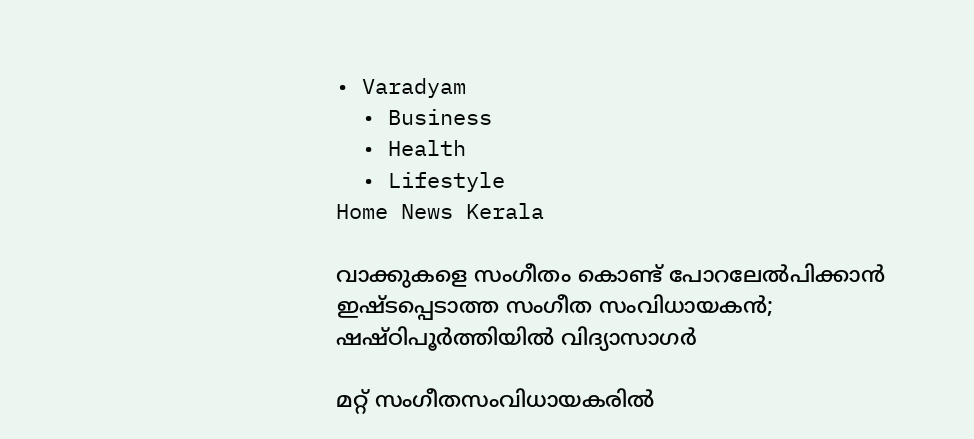• Varadyam
  • Business
  • Health
  • Lifestyle
Home News Kerala

വാക്കുകളെ സംഗീതം കൊണ്ട് പോറലേല്‍പിക്കാന്‍ ഇഷ്ടപ്പെടാത്ത സംഗീത സംവിധായകന്‍; ഷഷ്ഠിപൂര്‍ത്തിയില്‍ വിദ്യാസാഗര്‍

മറ്റ് സംഗീതസംവിധായകരില്‍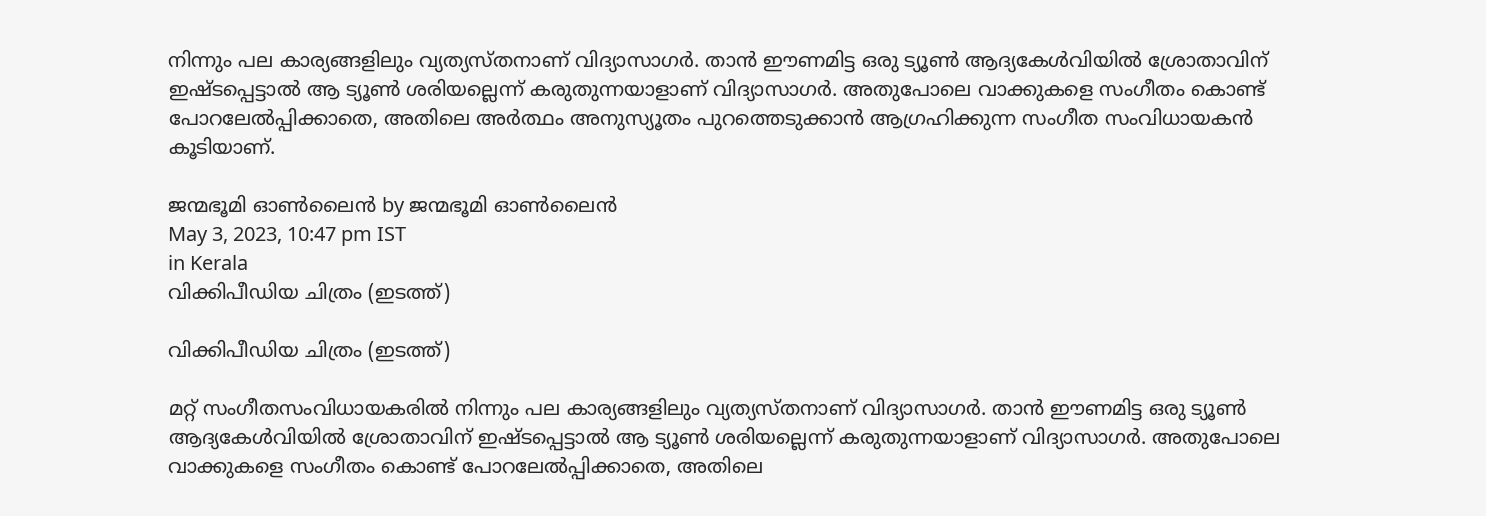നിന്നും പല കാര്യങ്ങളിലും വ്യത്യസ്തനാണ് വിദ്യാസാഗര്‍. താന്‍ ഈണമിട്ട ഒരു ട്യൂണ്‍ ആദ്യകേള്‍വിയില്‍ ശ്രോതാവിന് ഇഷ്ടപ്പെട്ടാല്‍ ആ ട്യൂണ്‍ ശരിയല്ലെന്ന് കരുതുന്നയാളാണ് വിദ്യാസാഗര്‍. അതുപോലെ വാക്കുകളെ സംഗീതം കൊണ്ട് പോറലേല്‍പ്പിക്കാതെ, അതിലെ അര്‍ത്ഥം അനുസ്യൂതം പുറത്തെടുക്കാന്‍ ആഗ്രഹിക്കുന്ന സംഗീത സംവിധായകന്‍ കൂടിയാണ്.

ജന്മഭൂമി ഓണ്‍ലൈന്‍ by ജന്മഭൂമി ഓണ്‍ലൈന്‍
May 3, 2023, 10:47 pm IST
in Kerala
വിക്കിപീഡിയ ചിത്രം (ഇടത്ത്)

വിക്കിപീഡിയ ചിത്രം (ഇടത്ത്)

മറ്റ് സംഗീതസംവിധായകരില്‍ നിന്നും പല കാര്യങ്ങളിലും വ്യത്യസ്തനാണ് വിദ്യാസാഗര്‍. താന്‍ ഈണമിട്ട ഒരു ട്യൂണ്‍ ആദ്യകേള്‍വിയില്‍ ശ്രോതാവിന് ഇഷ്ടപ്പെട്ടാല്‍ ആ ട്യൂണ്‍ ശരിയല്ലെന്ന് കരുതുന്നയാളാണ് വിദ്യാസാഗര്‍. അതുപോലെ വാക്കുകളെ സംഗീതം കൊണ്ട് പോറലേല്‍പ്പിക്കാതെ, അതിലെ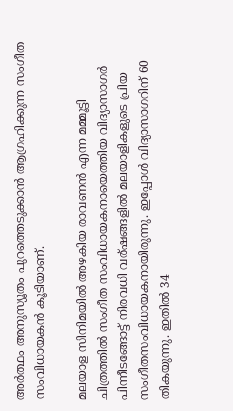അര്‍ത്ഥം അനുസ്യൂതം പുറത്തെടുക്കാന്‍ ആഗ്രഹിക്കുന്ന സംഗീത സംവിധായകന്‍ കൂടിയാണ്.

മലയാള സിനിമയില്‍ അഴകിയ രാവണന്‍ എന്ന മമ്മൂട്ടി ചിത്രത്തില്‍ സംഗീത സംവിധായകനായെത്തിയ വിദ്യാസാഗര്‍ പിന്നീടങ്ങോട്ട് നിരവധി വര‍്ഷങ്ങളില്‍ മലയാളികളുടെ പ്രിയ സംഗീതസംവിധായകനായിരുന്നു. ഇപ്പോള്‍ വിദ്യാസാഗറിന് 60 തികയുന്നു. ഇതില്‍ 34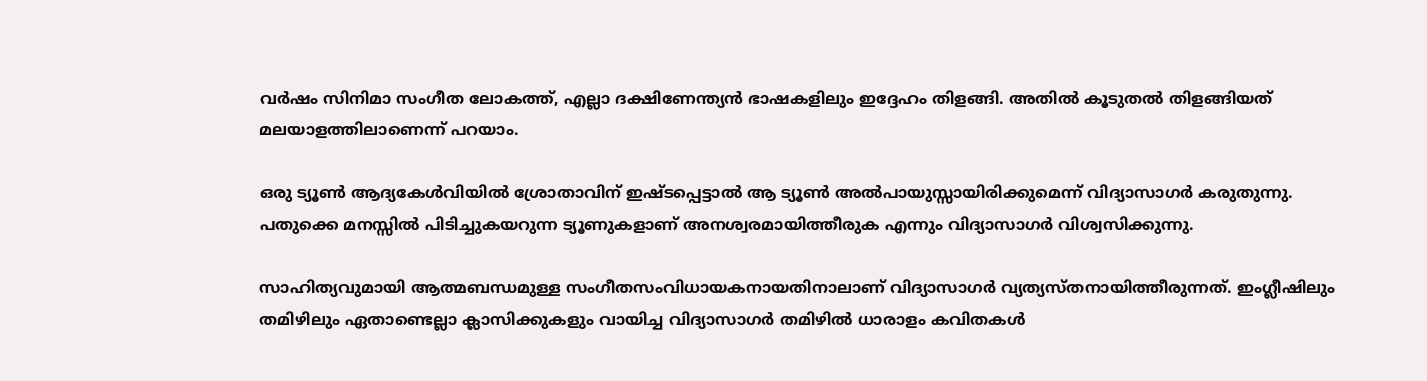വര്‍ഷം സിനിമാ സംഗീത ലോകത്ത്, എല്ലാ ദക്ഷിണേന്ത്യന്‍ ഭാഷകളിലും ഇദ്ദേഹം തിളങ്ങി. അതില്‍ കൂടുതല്‍ തിളങ്ങിയത് മലയാളത്തിലാണെന്ന് പറയാം.

ഒരു ട്യൂണ്‍ ആദ്യകേള്‍വിയില്‍ ശ്രോതാവിന് ഇഷ്ടപ്പെട്ടാല്‍ ആ ട്യൂണ്‍ അല്‍പായുസ്സായിരിക്കുമെന്ന് വിദ്യാസാഗര്‍ കരുതുന്നു. പതുക്കെ മനസ്സില്‍ പിടിച്ചുകയറുന്ന ട്യൂണുകളാണ് അനശ്വരമായിത്തീരുക എന്നും വിദ്യാസാഗര്‍ വിശ്വസിക്കുന്നു.

സാഹിത്യവുമായി ആത്മബന്ധമുള്ള സംഗീതസംവിധായകനായതിനാലാണ് വിദ്യാസാഗര്‍ വ്യത്യസ്തനായിത്തീരുന്നത്. ഇംഗ്ലീഷിലും തമിഴിലും ഏതാണ്ടെല്ലാ ക്ലാസിക്കുകളും വായിച്ച വിദ്യാസാഗര്‍ തമിഴില്‍ ധാരാളം കവിതകള്‍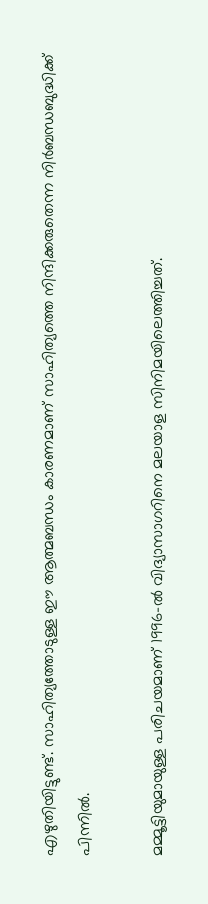എഴുതിയിട്ടുണ്ട്. സാഹിത്യത്തോടുള്ള ഈ ആത്മബന്ധം കാരണമാണ് സാഹിത്യത്തെ നിന്ദിക്കരുതെന്ന നിര്‍ബന്ധബുദ്ധിക്ക് പിന്നില്‍.

മമ്മൂട്ടിയുമായുള്ള പരിചയമാണ് 1996-ൽ വിദ്യാസാഗറിനെ മലയാള സിനിമയിലെത്തിച്ചത്.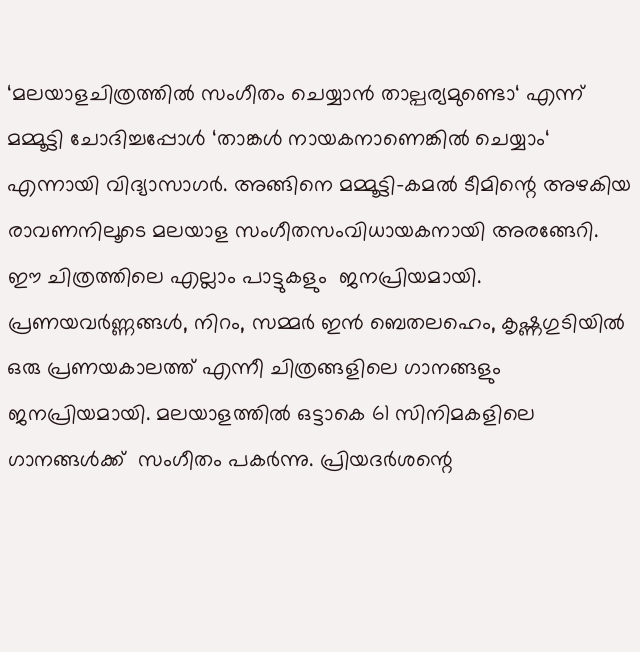‘മലയാളചിത്രത്തിൽ സംഗീതം ചെയ്യാൻ താല്പര്യമുണ്ടൊ‘ എന്ന് മമ്മൂട്ടി ചോദിച്ചപ്പോൾ ‘താങ്കൾ നായകനാണെങ്കിൽ ചെയ്യാം‘ എന്നായി വിദ്യാസാഗര്‍. അങ്ങിനെ മമ്മൂട്ടി-കമൽ ടീമിന്റെ അഴകിയ രാവണനിലൂടെ മലയാള സംഗീതസംവിധായകനായി അരങ്ങേറി. ഈ ചിത്രത്തിലെ എല്ലാം പാട്ടുകളും  ജനപ്രിയമായി. പ്രണയവർണ്ണങ്ങൾ, നിറം, സമ്മർ ഇൻ ബെതലഹെം, കൃഷ്ണഗുടിയിൽ ഒരു പ്രണയകാലത്ത് എന്നീ ചിത്രങ്ങളിലെ ഗാനങ്ങളും ജനപ്രിയമായി. മലയാളത്തില്‍ ഒട്ടാകെ 61 സിനിമകളിലെ ഗാനങ്ങള്‍ക്ക്  സംഗീതം പകര്‍ന്നു. പ്രിയദര്‍ശന്റെ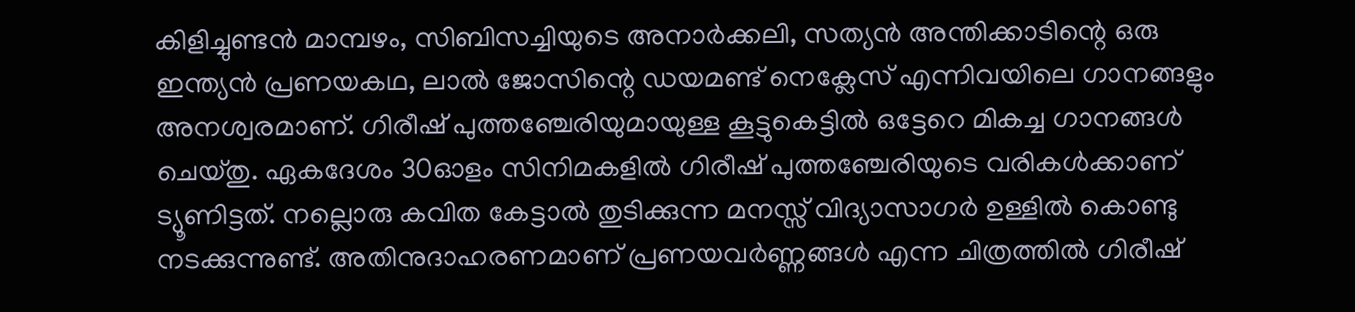കിളിച്ചുണ്ടന്‍ മാമ്പഴം, സിബിസച്ചിയുടെ അനാര്‍ക്കലി, സത്യന്‍ അന്തിക്കാടിന്റെ ഒരു ഇന്ത്യന്‍ പ്രണയകഥ, ലാല്‍ ജോസിന്റെ ഡയമണ്ട് നെക്ലേസ് എന്നിവയിലെ ഗാനങ്ങളും അനശ്വരമാണ്. ഗിരീഷ് പുത്തഞ്ചേരിയുമായുള്ള കൂട്ടുകെട്ടില്‍ ഒട്ടേറെ മികച്ച ഗാനങ്ങള്‍ ചെയ്തു. ഏകദേശം 30ഓളം സിനിമകളില്‍ ഗിരീഷ് പുത്തഞ്ചേരിയുടെ വരികള്‍ക്കാണ് ട്യൂണിട്ടത്. നല്ലൊരു കവിത കേട്ടാല്‍ തുടിക്കുന്ന മനസ്സ് വിദ്യാസാഗര്‍ ഉള്ളില്‍ കൊണ്ടു നടക്കുന്നുണ്ട്. അതിനുദാഹരണമാണ് പ്രണയവര്‍ണ്ണങ്ങള്‍ എന്ന ചിത്രത്തില്‍ ഗിരീഷ്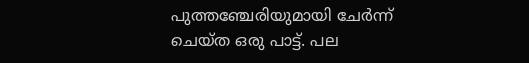പുത്തഞ്ചേരിയുമായി ചേര്‍ന്ന് ചെയ്ത ഒരു പാട്ട്. പല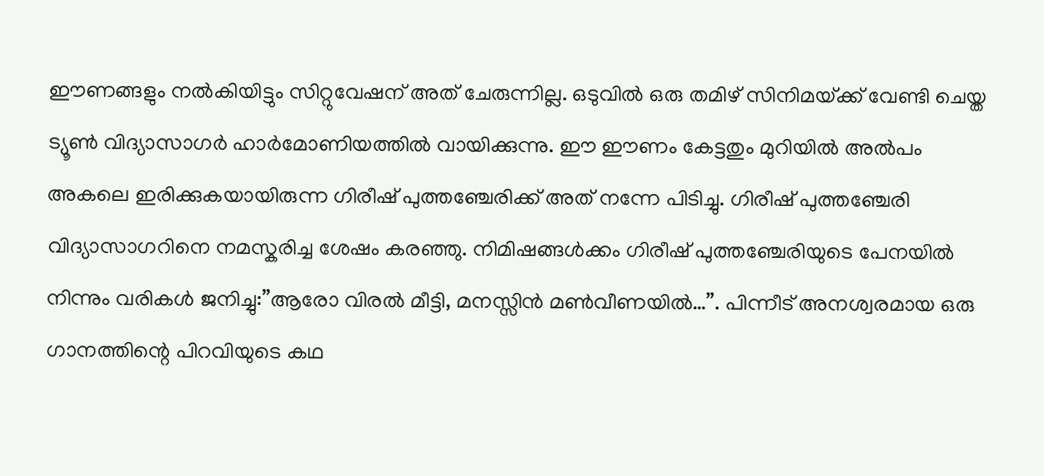ഈണങ്ങളും നല്‍കിയിട്ടും സിറ്റുവേഷന് അത് ചേരുന്നില്ല. ഒടുവില്‍ ഒരു തമിഴ് സിനിമയ്‌ക്ക് വേണ്ടി ചെയ്ത ട്യൂണ്‍ വിദ്യാസാഗര്‍ ഹാര്‍മോണിയത്തില്‍ വായിക്കുന്നു. ഈ ഈണം കേട്ടതും മുറിയില്‍ അല്‍പം അകലെ ഇരിക്കുകയായിരുന്ന ഗിരീഷ് പുത്തഞ്ചേരിക്ക് അത് നന്നേ പിടിച്ചു. ഗിരീഷ് പുത്തഞ്ചേരി വിദ്യാസാഗറിനെ നമസ്കരിച്ച ശേഷം കരഞ്ഞു. നിമിഷങ്ങള്‍ക്കം ഗിരീഷ് പുത്തഞ്ചേരിയുടെ പേനയില്‍ നിന്നും വരികള്‍ ജനിച്ചു:”ആരോ വിരല്‍ മീട്ടി, മനസ്സിന്‍ മണ്‍വീണയില്‍…”. പിന്നീട് അനശ്വരമായ ഒരു ഗാനത്തിന്റെ പിറവിയുടെ കഥ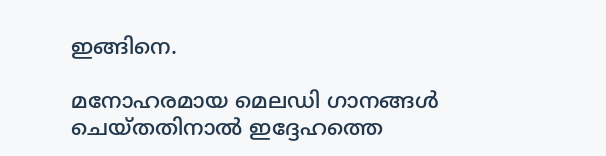ഇങ്ങിനെ.

മനോഹരമായ മെലഡി ഗാനങ്ങൾ ചെയ്തതിനാൽ ഇദ്ദേഹത്തെ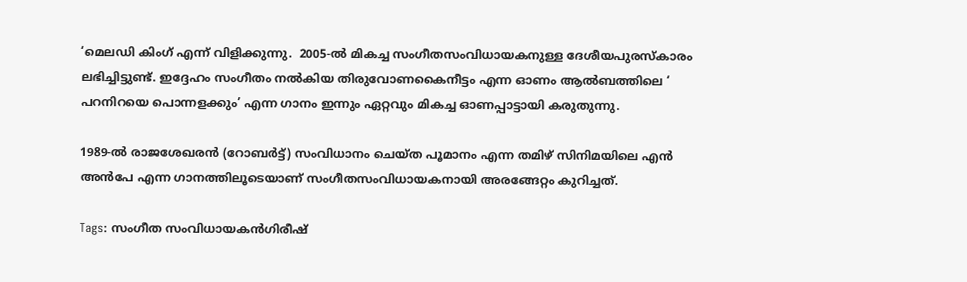‘മെലഡി കിംഗ് എന്ന് വിളിക്കുന്നു.  2005-ൽ മികച്ച സംഗീതസം‌വിധായകനുള്ള ദേശീയപുരസ്കാരം ലഭിച്ചിട്ടുണ്ട്. ഇദ്ദേഹം സംഗീതം നൽകിയ തിരുവോണകൈനീട്ടം എന്ന ഓണം ആൽബത്തിലെ ‘ പറനിറയെ പൊന്നളക്കും’ എന്ന ഗാനം ഇന്നും ഏറ്റവും മികച്ച ഓണപ്പാട്ടായി കരുതുന്നു.

1989-ൽ രാജശേഖരൻ (റോബർട്ട്) സംവിധാനം ചെയ്ത പൂമാനം എന്ന തമിഴ് സിനിമയിലെ എൻ അൻപേ എന്ന ഗാനത്തിലൂടെയാണ് സംഗീതസംവിധായകനായി അരങ്ങേറ്റം കുറിച്ചത്.

Tags: സംഗീത സംവിധായകന്‍ഗിരീഷ്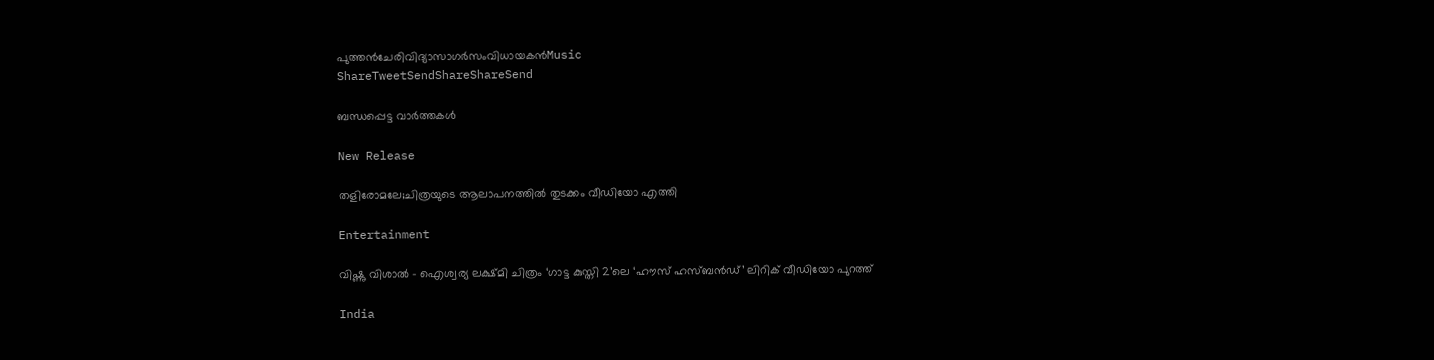പുത്തന്‍ചേരിവിദ്യാസാഗര്‍സംവിധായകന്‍Music
ShareTweetSendShareShareSend

ബന്ധപ്പെട്ട വാര്‍ത്തകള്‍

New Release

തളിരോമലേ;ചിത്രയുടെ ആലാപനത്തിൽ തുടക്കം വീഡിയോ എത്തി

Entertainment

വിഷ്ണു വിശാൽ – ഐശ്വര്യ ലക്ഷ്മി ചിത്രം ‘ഗാട്ട കുസ്തി 2’ലെ ‘ഹൗസ് ഹസ്ബൻഡ്’ ലിറിക് വീഡിയോ പുറത്ത്

India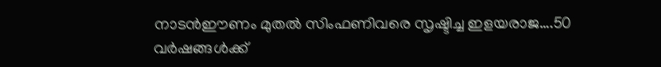നാടന്‍ഈണം മുതല്‍ സിംഫണിവരെ സൃഷ്ടിച്ച ഇളയരാജ….50 വര്‍ഷങ്ങള്‍ക്ക്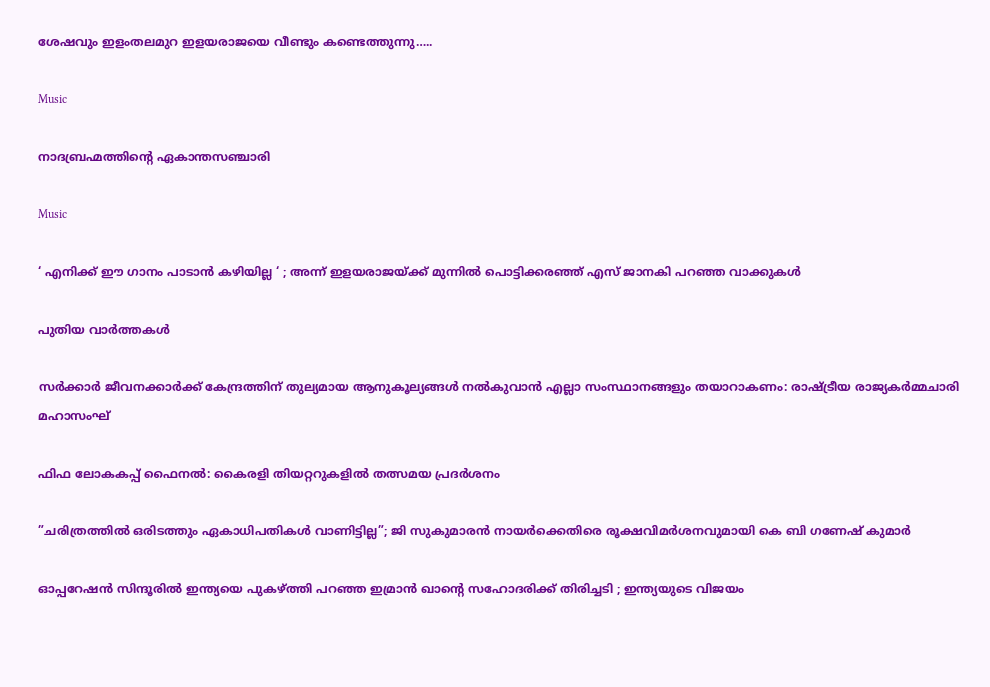ശേഷവും ഇളംതലമുറ ഇളയരാജയെ വീണ്ടും കണ്ടെത്തുന്നു…..

Music

നാദബ്രഹ്മത്തിന്റെ ഏകാന്തസഞ്ചാരി

Music

‘ എനിക്ക് ഈ ഗാനം പാടാൻ കഴിയില്ല ‘ ; അന്ന് ഇളയരാജയ്‌ക്ക് മുന്നിൽ പൊട്ടിക്കരഞ്ഞ് എസ് ജാനകി പറഞ്ഞ വാക്കുകൾ

പുതിയ വാര്‍ത്തകള്‍

സര്‍ക്കാര്‍ ജീവനക്കാര്‍ക്ക് കേന്ദ്രത്തിന് തുല്യമായ ആനുകൂല്യങ്ങള്‍ നല്‍കുവാന്‍ എല്ലാ സംസ്ഥാനങ്ങളും തയാറാകണം: രാഷ്‌ട്രീയ രാജ്യകര്‍മ്മചാരി മഹാസംഘ്

ഫിഫ ലോകകപ്പ് ഫൈനൽ: കൈരളി തിയറ്ററുകളിൽ തത്സമയ പ്രദർശനം

”ചരിത്രത്തിൽ ഒരിടത്തും ഏകാധിപതികൾ വാണിട്ടില്ല”; ജി സുകുമാരൻ നായർക്കെതിരെ രൂക്ഷവിമർശനവുമായി കെ ബി ഗണേഷ് കുമാർ

ഓപ്പറേഷൻ സിന്ദൂരിൽ ഇന്ത്യയെ പുകഴ്‌ത്തി പറഞ്ഞ ഇമ്രാൻ ഖാന്റെ സഹോദരിക്ക് തിരിച്ചടി ; ഇന്ത്യയുടെ വിജയം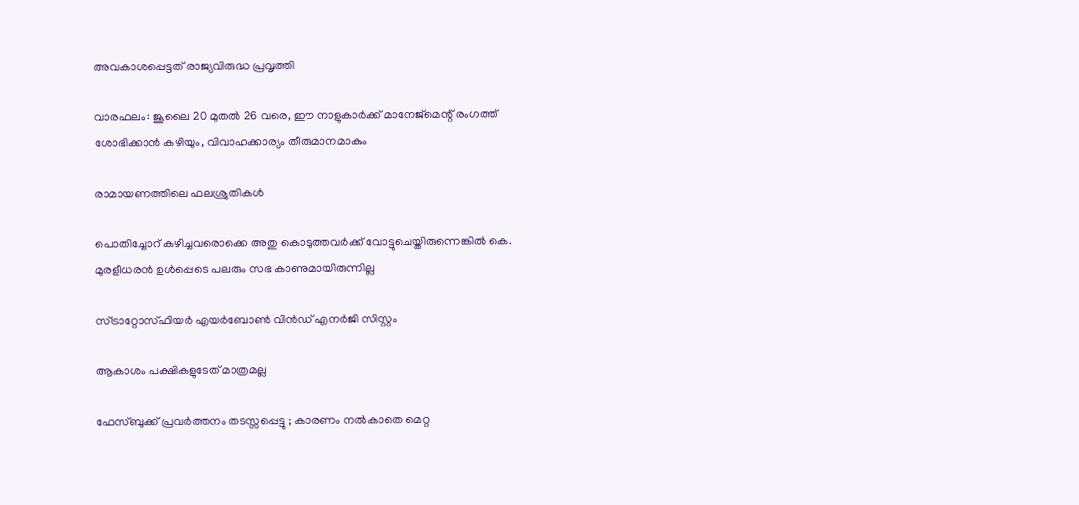അവകാശപ്പെട്ടത് രാജ്യവിരുദ്ധ പ്രവൃത്തി

വാരഫലം: ജൂലൈ 20 മുതല്‍ 26 വരെ, ഈ നാളുകാര്‍ക്ക് മാനേജ്മെന്റ് രംഗത്ത് ശോഭിക്കാന്‍ കഴിയും, വിവാഹക്കാര്യം തീരുമാനമാകും

രാമായണത്തിലെ ഫലശ്രുതികള്‍

പൊതിച്ചോറ്‌ കഴിച്ചവരൊക്കെ അതു കൊടുത്തവർക്ക് വോട്ടുചെയ്തിരുന്നെങ്കിൽ കെ. മുരളീധരൻ ഉൾപ്പെടെ പലരും സഭ കാണുമായിരുന്നില്ല

സ്ട്രാറ്റോസ്ഫിയര്‍ എയര്‍ബോണ്‍ വിന്‍ഡ് എനര്‍ജി സിസ്റ്റം

ആകാശം പക്ഷികളുടേത് മാത്രമല്ല

ഫേസ്ബുക്ക് പ്രവർത്തനം തടസ്സപ്പെട്ടു ; കാരണം നൽകാതെ മെറ്റ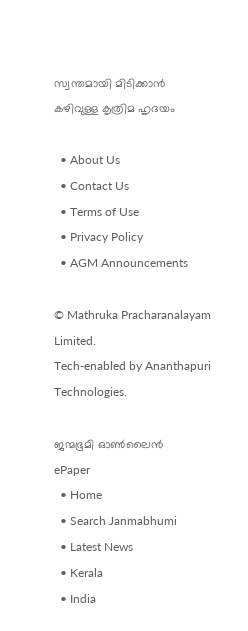സ്വന്തമായി മിടിക്കാന്‍ കഴിവുള്ള കൃത്രിമ ഹൃദയം

  • About Us
  • Contact Us
  • Terms of Use
  • Privacy Policy
  • AGM Announcements

© Mathruka Pracharanalayam Limited.
Tech-enabled by Ananthapuri Technologies.

ജന്മഭൂമി ഓണ്‍ലൈന്‍
ePaper
  • Home
  • Search Janmabhumi
  • Latest News
  • Kerala
  • India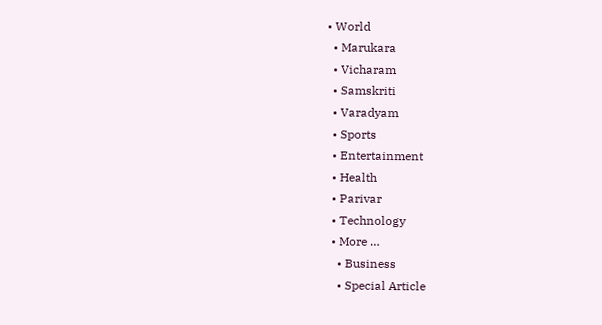• World
  • Marukara
  • Vicharam
  • Samskriti
  • Varadyam
  • Sports
  • Entertainment
  • Health
  • Parivar
  • Technology
  • More …
    • Business
    • Special Article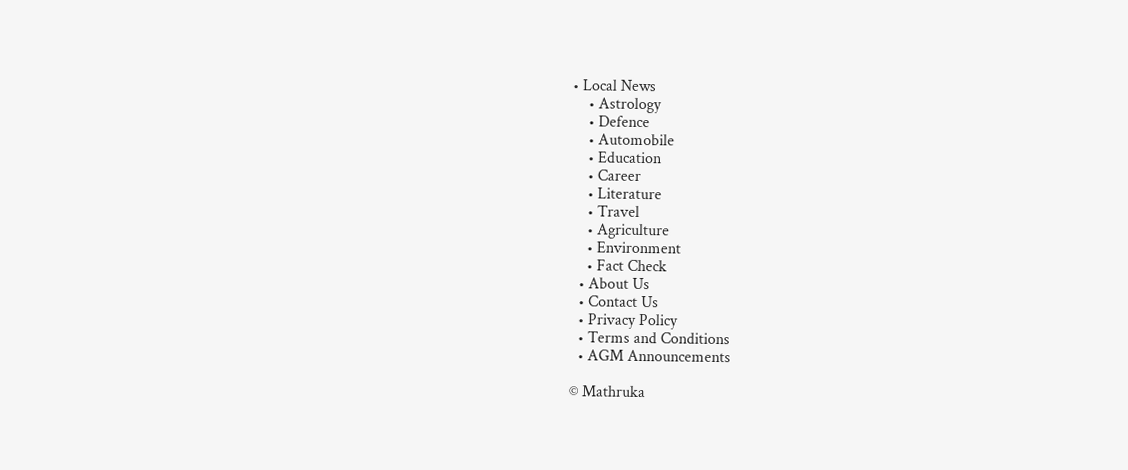• Local News
    • Astrology
    • Defence
    • Automobile
    • Education
    • Career
    • Literature
    • Travel
    • Agriculture
    • Environment
    • Fact Check
  • About Us
  • Contact Us
  • Privacy Policy
  • Terms and Conditions
  • AGM Announcements

© Mathruka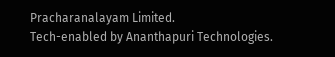Pracharanalayam Limited.
Tech-enabled by Ananthapuri Technologies.